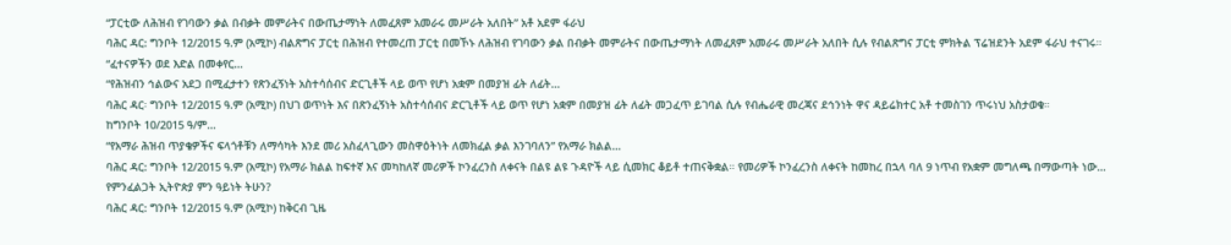“ፓርቲው ለሕዝብ የገባውን ቃል በብቃት መምራትና በውጤታማነት ለመፈጸም አመራሩ መሥራት አለበት” አቶ አደም ፋራህ
ባሕር ዳር: ግንቦት 12/2015 ዓ.ም (አሚኮ) ብልጽግና ፓርቲ በሕዝብ የተመረጠ ፓርቲ በመኾኑ ለሕዝብ የገባውን ቃል በብቃት መምራትና በውጤታማነት ለመፈጸም አመራሩ መሥራት አለበት ሲሉ የብልጽግና ፓርቲ ምክትል ፕሬዝደንት አደም ፋራህ ተናገሩ።
“ፈተናዎችን ወደ እድል በመቀየር...
“የሕዝብን ኅልውና አደጋ በሚፈታተን የጽንፈኝነት አስተሳሰብና ድርጊቶች ላይ ወጥ የሆነ አቋም በመያዝ ፊት ለፊት...
ባሕር ዳር፡ ግንቦት 12/2015 ዓ.ም (አሚኮ) በህገ ወጥነት እና በጽንፈኝነት አስተሳሰብና ድርጊቶች ላይ ወጥ የሆነ አቋም በመያዝ ፊት ለፊት መጋፈጥ ይገባል ሲሉ የብሔራዊ መረጃና ደኅንነት ዋና ዳይሬክተር አቶ ተመስገን ጥሩነህ አስታወቁ።
ከግንቦት 10/2015 ዓ/ም...
“የአማራ ሕዝብ ጥያቄዎችና ፍላጎቶቹን ለማሳካት እንደ መሪ አስፈላጊውን መስዋዕትነት ለመክፈል ቃል እንገባለን” የአማራ ክልል...
ባሕር ዳር: ግንቦት 12/2015 ዓ.ም (አሚኮ) የአማራ ክልል ከፍተኛ እና መካከለኛ መሪዎች ኮንፈረንስ ለቀናት በልዩ ልዩ ጉዳዮች ላይ ሲመክር ቆይቶ ተጠናቅቋል። የመሪዎች ኮንፈረንስ ለቀናት ከመከረ በኋላ ባለ 9 ነጥብ የአቋም መግለጫ በማውጣት ነው...
የምንፈልጋት ኢትዮጵያ ምን ዓይነት ትሁን?
ባሕር ዳር: ግንቦት 12/2015 ዓ.ም (አሚኮ) ከቅርብ ጊዜ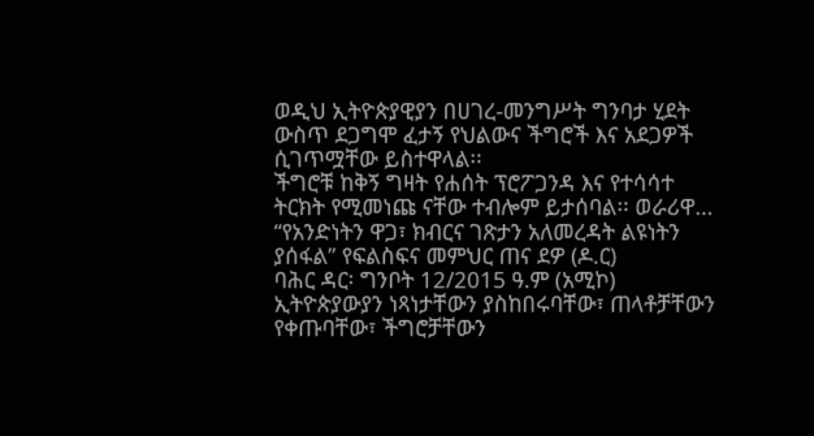ወዲህ ኢትዮጵያዊያን በሀገረ-መንግሥት ግንባታ ሂደት ውስጥ ደጋግሞ ፈታኝ የህልውና ችግሮች እና አደጋዎች ሲገጥሟቸው ይስተዋላል፡፡
ችግሮቹ ከቅኝ ግዛት የሐሰት ፕሮፖጋንዳ እና የተሳሳተ ትርክት የሚመነጩ ናቸው ተብሎም ይታሰባል፡፡ ወራሪዋ...
“የአንድነትን ዋጋ፣ ክብርና ገጽታን አለመረዳት ልዩነትን ያሰፋል” የፍልስፍና መምህር ጠና ደዎ (ዶ.ር)
ባሕር ዳር፡ ግንቦት 12/2015 ዓ.ም (አሚኮ) ኢትዮጵያውያን ነጻነታቸውን ያስከበሩባቸው፣ ጠላቶቻቸውን የቀጡባቸው፣ ችግሮቻቸውን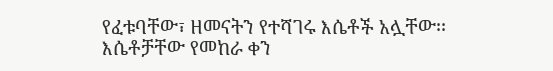የፈቱባቸው፣ ዘመናትን የተሻገሩ እሴቶች አሏቸው፡፡ እሴቶቻቸው የመከራ ቀን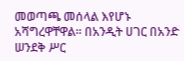መወጣጫ መሰላል እየሆኑ አሻግረዋቸዋል፡፡ በአንዲት ሀገር በአንድ ሠንደቅ ሥር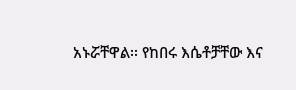አኑሯቸዋል፡፡ የከበሩ እሴቶቻቸው እና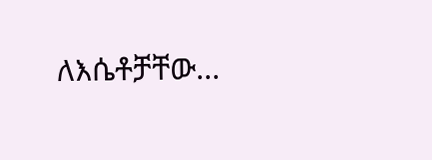ለእሴቶቻቸው...